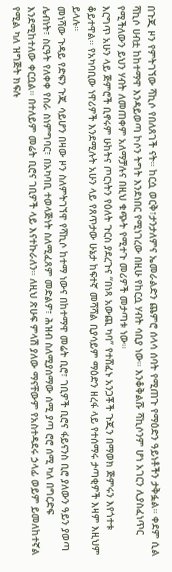በጉጂ ዞን የምትገኘው ሻኪሶ የበለጸገች ናት። ከርሷ ወርቅ፣ታንታለምና ኤመራልድን ጨምሮ ሰላሳ ሰባት የሚጠጉ የማዕድን ዓይነቶችን ታቅፏል። ቀደም ሲል ሻኪሶ ሀብቷ ከከተማዋ እንዳይወጣ ኮሶን ትግት እንደነበር የሚነገረው በዚሁ የከርሷ ሃብት ሳቢያ ነው። እንቆቅልሹ ሻኪሶንም ሆነ አገርን ሊያስፈነጥር የሚችለውን ይህን ሃብት ለመጠቀም አለማቻሉና በዚህ ቁጭት የሚተጉ መሪዎች መታጣቱ ነው።
እርግጥ አሁን ላይ ጅምሮች ቢኖሩም ሁከትና ጦርነትን የዕለት ጉርስ ያደረጉና “በነጻ አውጪ ካባ” የተሸፈኑ አንጋቾች ጉጂን በማወክ ጅምሩን እየጎተቱ ቆይተዋል። የአካባቢው ነዋሪዎች እንደሚሉት አሁን ላይ የጸጥታው ሁኔታ ከፍተኛ መሻሻል ቢያሳይም ማዕድን ዘረፋ ላይ የተሰማሩ ታጣቂዎች እዛም እዚህም ይላሉ።
መነሻው ጉዳይ የድፍን ጉጂ ሳይሆን በዛው ዞን ስለምትገኘዋ የሻኪሶ ከተማ ነውና በከተማዋ መሬት ቢሮ፣ ገቢዎች ቢሮና ፋይናንስ ቢሮ ያለውን ዓይን ያወጣ ሌብነት፣ ስርዓት የለቀቀ የስራ ስነምግባር፣ በአካባቢ ተወላጅነት ስለሚፈጸም መድልዎ፣ ሕዝብ ስለሚያሰማው ሰሚ ያጣ ሮሮ ሰሚ ካለ በግርድፍ እንደሚከተለው ቀርቧል። በተለይም መሬት ቢሮና ገቢዎች ላይ እናተኩራለን። ለዚህ ጽሁፍ ምላሽ ያለው ማናቸውም የአስተዳደሩ ኃላፊ ወይም ይመለከተኛል የሚል ካለ ዝግጅት ክፍሉ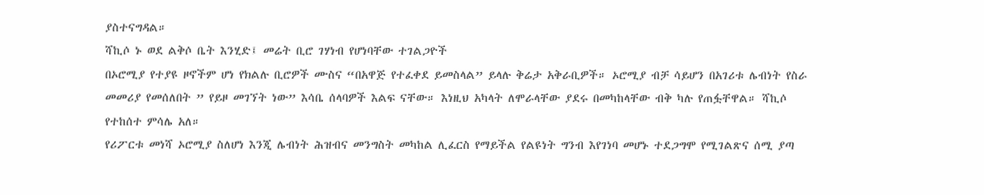ያስተናግዳል።
ሻኪሶ ኑ ወደ ልቅሶ ቤት እንሂድ፤ መሬት ቢሮ ገሃነብ የሆነባቸው ተገልጋዮች
በኦሮሚያ የተያዩ ዞኖችም ሆነ የክልሉ ቢሮዎች ሙስና “በአዋጅ የተፈቀደ ይመስላል” ይላሉ ቅሬታ አቅራቢዎች። ኦሮሚያ ብቻ ሳይሆን በአገሪቱ ሌብነት የስራ መመሪያ የመሰለበት ” የይዞ መገኘት ነው” እሳቤ ሰላባዎች እልፍ ናቸው። እነዚህ አካላት ለሞራላቸው ያደሩ በመካከላቸው ብቅ ካሉ የጠፏቸዋል። ሻኪሶ የተከሰተ ምሳሌ አለ።
የሪፖርቱ መነሻ ኦሮሚያ ስለሆነ እንጂ ሌብነት ሕዝብና መንግስት መካከል ሊፈርስ የማይችል የልዩነት ግንብ እየገነባ መሆኑ ተደጋግሞ የሚገልጽና ሰሚ ያጣ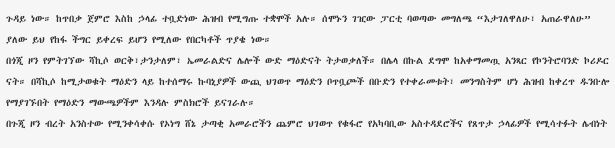ጉዳይ ነው። ከጥበቃ ጀምሮ እስከ ኃላፊ ተቧድነው ሕዝብ የሚግጡ ተቋሞች አሉ። ሰሞኑን ገዢው ፓርቲ ባወጣው መግለጫ “እታገለዋለሁ፣ አጠራዋለሁ” ያለው ይህ የከፋ ችግር ይቀረፍ ይሆን የሚለው የበርካቶች ጥያቄ ነው።
በጎጂ ዞን የምትገኘው ሻኪሶ ወርቅ፣ታንታለም፣ ኤመራልድና ሌሎች ውድ ማዕድናት ትታወቃለች። በሌላ በኩል ደግሞ ከአቀማመጧ አንጻር የኮንትሮባንድ ኮሪዶር ናት። በሻኪሶ ከሚታወቁት ማዕድን ላይ ከተሰማሩ ኩባኒያዎች ውጪ ህገወጥ ማዕድን ቦጥቧጮች በቡድን የተቀራመቱት፣ መንግስትም ሆነ ሕዝብ ከቀረጥ ዱንቡሎ የማያገኙበት የማዕድን ማውጫዎችም እንዳሉ ምስክሮች ይናገራሉ።
በጉጂ ዞን ብረት አንስተው የሚንቀሳቀሱ የኦነግ ሸኔ ታጣቂ አመራሮችን ጨምሮ ህገወጥ የቁፋሮ የአካባቢው አስተዳደሮችና የጸጥታ ኃላፊዎች የሚሳተፉት ሌብነት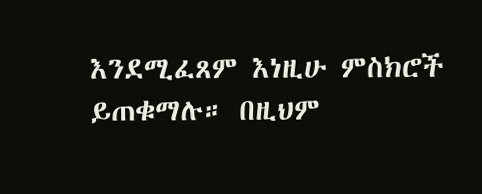እንደሚፈጸም እነዚሁ ምስክሮች ይጠቁማሉ። በዚህም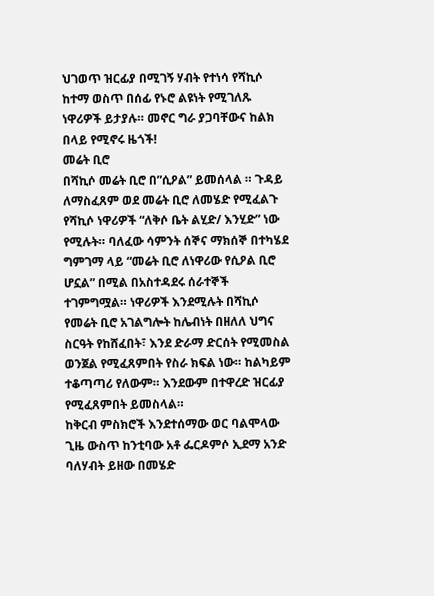ህገወጥ ዝርፊያ በሚገኝ ሃብት የተነሳ የሻኪሶ ከተማ ወስጥ በሰፊ የኑሮ ልዩነት የሚገለጹ ነዋሪዎች ይታያሉ። መኖር ግራ ያጋባቸውና ከልክ በላይ የሚኖሩ ዜጎች!
መሬት ቢሮ
በሻኪሶ መሬት ቢሮ በ”ሲዖል” ይመሰላል ። ጉዳይ ለማስፈጸም ወደ መሬት ቢሮ ለመሄድ የሚፈልጉ የሻኪሶ ነዋሪዎች “ለቅሶ ቤት ልሂድ/ እንሂድ” ነው የሚሉት። ባለፈው ሳምንት ሰኞና ማክሰኞ በተካሄደ ግምገማ ላይ “መሬት ቢሮ ለነዋሪው የሲዖል ቢሮ ሆኗል” በሚል በአስተዳደሩ ሰራተኞች ተገምግሟል። ነዋሪዎች እንደሚሉት በሻኪሶ የመሬት ቢሮ አገልግሎት ከሌብነት በዘለለ ህግና ስርዓት የከሸፈበት፣ እንደ ድራማ ድርሰት የሚመስል ወንጀል የሚፈጸምበት የስራ ክፍል ነው። ከልካይም ተቆጣጣሪ የለውም። እንደውም በተዋረድ ዝርፊያ የሚፈጸምበት ይመስላል።
ከቅርብ ምስክሮች እንደተሰማው ወር ባልሞላው ጊዜ ውስጥ ከንቲባው አቶ ፌርዶምሶ ኢደማ አንድ ባለሃብት ይዘው በመሄድ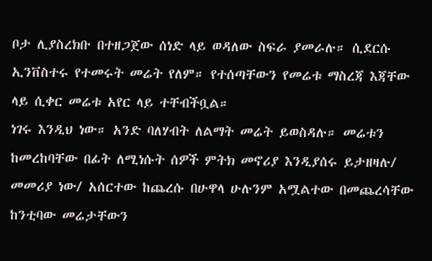ቦታ ሊያስረክቡ በተዘጋጀው ሰነድ ላይ ወዳለው ስፍራ ያመራሉ። ሲደርሱ ኢንቨስተሩ የተመሩት መሬት የለም። የተሰጣቸውን የመሬቱ ማስረጃ እጃቸው ላይ ሲቀር መሬቱ አየር ላይ ተቸብችቧል።
ነገሩ እንዲህ ነው። አንድ ባለሃብት ለልማት መሬት ይወስዳሉ። መሬቱን ከመረከባቸው በፊት ለሚነሱት ሰዎች ምትክ መኖሪያ እንዲያሰሩ ይታዘዛሉ/ መመሪያ ነው/ አሰርተው ከጨረሱ በሁዋላ ሁሉንም አሟልተው በመጨረሳቸው ከንቲባው መሬታቸውን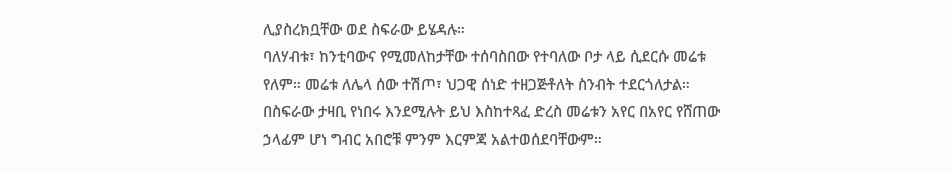ሊያስረክቧቸው ወደ ስፍራው ይሄዳሉ።
ባለሃብቱ፣ ከንቲባውና የሚመለከታቸው ተሰባስበው የተባለው ቦታ ላይ ሲደርሱ መሬቱ የለም። መሬቱ ለሌላ ሰው ተሽጦ፣ ህጋዊ ሰነድ ተዘጋጅቶለት ስንብት ተደርጎለታል። በስፍራው ታዛቢ የነበሩ እንደሚሉት ይህ እስከተጻፈ ድረስ መሬቱን አየር በአየር የሸጠው ኃላፊም ሆነ ግብር አበሮቹ ምንም እርምጃ አልተወሰደባቸውም።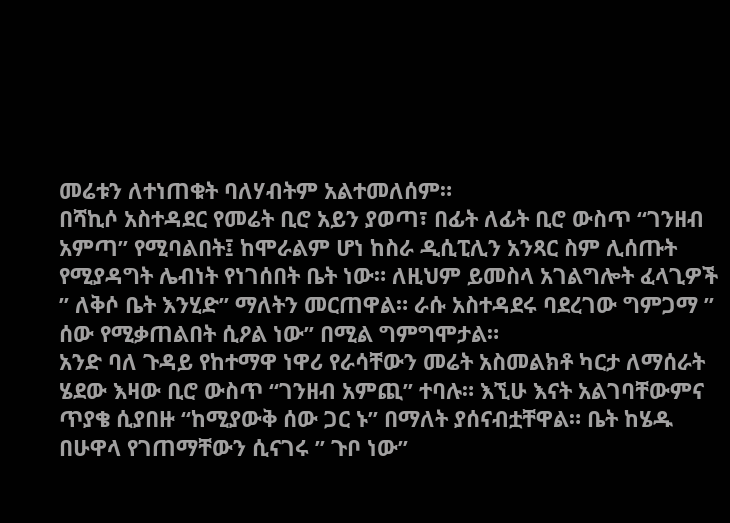መሬቱን ለተነጠቁት ባለሃብትም አልተመለሰም።
በሻኪሶ አስተዳደር የመሬት ቢሮ አይን ያወጣ፣ በፊት ለፊት ቢሮ ውስጥ “ገንዘብ አምጣ” የሚባልበት፤ ከሞራልም ሆነ ከስራ ዲሲፒሊን አንጻር ስም ሊሰጡት የሚያዳግት ሌብነት የነገሰበት ቤት ነው። ለዚህም ይመስላ አገልግሎት ፈላጊዎች ” ለቅሶ ቤት እንሂድ” ማለትን መርጠዋል። ራሱ አስተዳደሩ ባደረገው ግምጋማ ” ሰው የሚቃጠልበት ሲዖል ነው” በሚል ግምግሞታል።
አንድ ባለ ጉዳይ የከተማዋ ነዋሪ የራሳቸውን መሬት አስመልክቶ ካርታ ለማሰራት ሄደው እዛው ቢሮ ውስጥ “ገንዘብ አምጪ” ተባሉ። እኚሁ እናት አልገባቸውምና ጥያቄ ሲያበዙ “ከሚያውቅ ሰው ጋር ኑ” በማለት ያሰናብቷቸዋል። ቤት ከሄዱ በሁዋላ የገጠማቸውን ሲናገሩ ” ጉቦ ነው”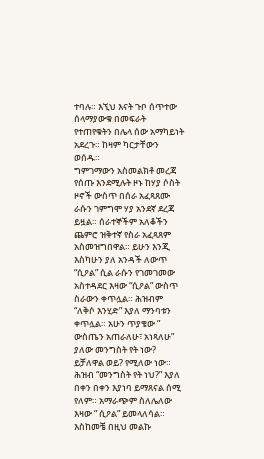ተባሉ። እኚህ እናት ጉቦ ሰጥተው ሰላማያውቁ በመፍራት የተጠየቁትን በሌላ ሰው አማካይነት አደረጉ። ከዛም ካርታቸውን ወሰዱ።
ግምገማውን አስመልክቶ መረጃ የሰጡ እንደሚሉት ዞኑ ከሃያ ሶስት ዞኖች ውስጥ በሰራ አፈጻጸሙ ራሱን ገምግሞ ሃያ አንደኛ ደረጃ ይዟል። ሰራተኞችም አለቆችን ጨምሮ ዝቅተኛ የስራ አፈጻጸም አስመዝግበዋል። ይሁን እንጂ እስካሁን ያለ አንዳች ለውጥ “ሲዖል” ሲል ራሱን የገመገመው አስተዳደር እዛው “ሲዖል” ውስጥ ስራውን ቀጥሏል። ሕዝብም “ለቅሶ እንሂድ” እያለ ማንባቱን ቀጥሏል። አሁን ጥያቄው ” ውስጤን አጠራለሁ፣ አነጻለሁ” ያለው መንግስት የት ነው? ይቻለዋል ወይ? የሚለው ነው። ሕዝብ “መንግስት የት ነህ?” እያለ በቀን በቀን እያነባ ይማጸናል ሰሚ የለም። አማራጭም ስለሌለው እዛው ” ሲዖል” ይመላለሳል። እስከመቼ በዚህ መልኩ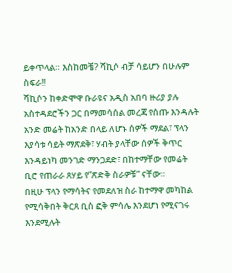ይቀጥላል። እስከመቼ? ሻኪሶ ብቻ ሳይሆን በሁሉም ስፍራ!!
ሻኪሶን ከቀድሞዋ ቡራዩና አዲስ አበባ ዙሪያ ያሉ አስተዳደሮችን ጋር በማመሳሰል መረጃ የሰጡ እንዳሉት አንድ መሬት ከአንድ በላይ ለሆኑ ሰዎች ማደል፣ ፕላን እያሳቱ ሳይት ማጽደቅ፣ ሃብት ያላቸው ሰዎች ቅጥር እንዳይነካ መንገድ ማንጋደድ፣ በከተማቸው የመሬት ቢሮ የጠራራ ጸሃይ የ”ጽድቅ ስራዎቹ” ናቸው።
በዚሁ ፕላን የማሳትና የመደለዝ ስራ ከተማዋ መካከል የሚሳቅበት ቅርጸ ቢስ ፎቅ ምሳሌ እንደሆነ የሚናገሩ እንደሚሉት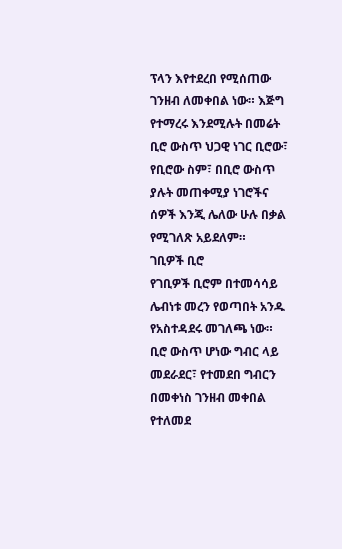ፕላን እየተደረበ የሚሰጠው ገንዘብ ለመቀበል ነው። እጅግ የተማረሩ እንደሚሉት በመሬት ቢሮ ውስጥ ህጋዊ ነገር ቢሮው፣ የቢሮው ስም፣ በቢሮ ውስጥ ያሉት መጠቀሚያ ነገሮችና ሰዎች እንጂ ሌለው ሁሉ በቃል የሚገለጽ አይደለም።
ገቢዎች ቢሮ
የገቢዎች ቢሮም በተመሳሳይ ሌብነቱ መረን የወጣበት አንዱ የአስተዳደሩ መገለጫ ነው። ቢሮ ውስጥ ሆነው ግብር ላይ መደራደር፣ የተመደበ ግብርን በመቀነስ ገንዘብ መቀበል የተለመደ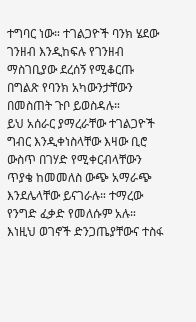ተግባር ነው። ተገልጋዮች ባንክ ሄደው ገንዘብ እንዲከፍሉ የገንዘብ ማስገቢያው ደረሰኝ የሚቆርጡ በግልጽ የባንክ አካውንታቸውን በመስጠት ጉቦ ይወስዳሉ።
ይህ አሰራር ያማረራቸው ተገልጋዮች ግብር እንዲቀነስላቸው እዛው ቢሮ ውስጥ በገሃድ የሚቀርብላቸውን ጥያቄ ከመመለስ ውጭ አማራጭ እንደሌላቸው ይናገራሉ። ተማረው የንግድ ፈቃድ የመለሱም አሉ። እነዚህ ወገኖች ድንጋጤያቸውና ተስፋ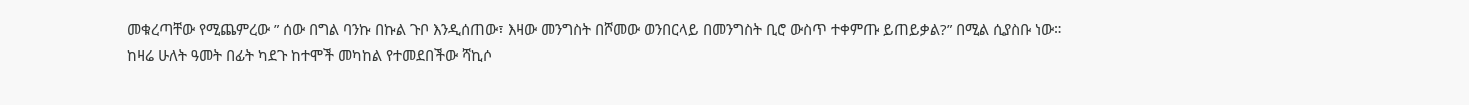መቁረጣቸው የሚጨምረው ” ሰው በግል ባንኩ በኩል ጉቦ እንዲሰጠው፣ እዛው መንግስት በሾመው ወንበርላይ በመንግስት ቢሮ ውስጥ ተቀምጡ ይጠይቃል?” በሚል ሲያስቡ ነው።
ከዛሬ ሁለት ዓመት በፊት ካደጉ ከተሞች መካከል የተመደበችው ሻኪሶ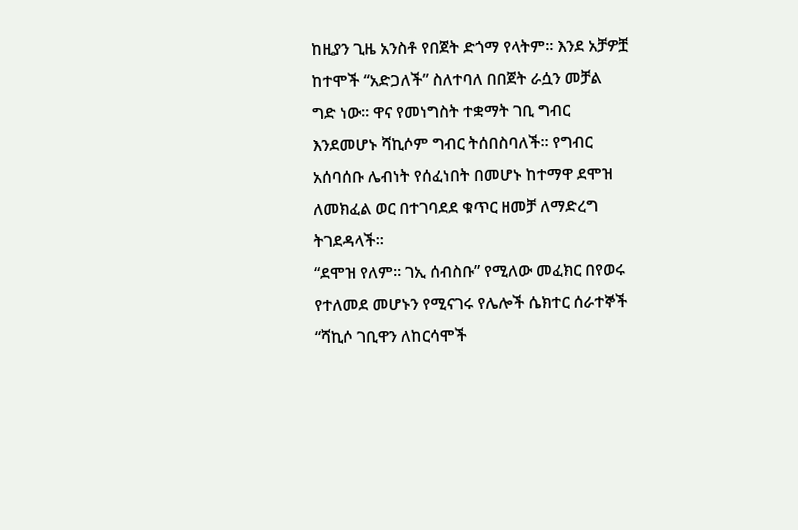ከዚያን ጊዜ አንስቶ የበጀት ድጎማ የላትም። እንደ አቻዎቿ ከተሞች “አድጋለች” ስለተባለ በበጀት ራሷን መቻል ግድ ነው። ዋና የመነግስት ተቋማት ገቢ ግብር እንደመሆኑ ሻኪሶም ግብር ትሰበስባለች። የግብር አሰባሰቡ ሌብነት የሰፈነበት በመሆኑ ከተማዋ ደሞዝ ለመክፈል ወር በተገባደደ ቁጥር ዘመቻ ለማድረግ ትገደዳላች።
“ደሞዝ የለም። ገኢ ሰብስቡ” የሚለው መፈክር በየወሩ የተለመደ መሆኑን የሚናገሩ የሌሎች ሴክተር ሰራተኞች “ሻኪሶ ገቢዋን ለከርሳሞች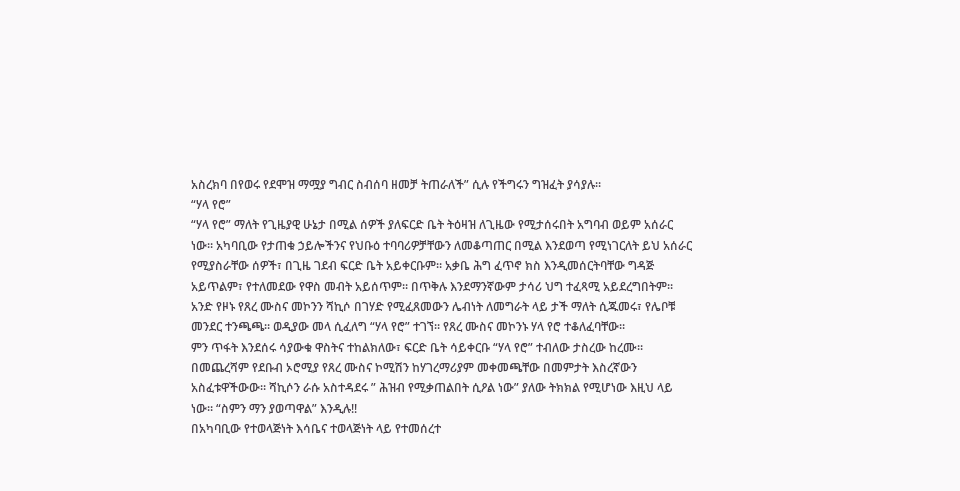አስረክባ በየወሩ የደሞዝ ማሟያ ግብር ስብሰባ ዘመቻ ትጠራለች” ሲሉ የችግሩን ግዝፈት ያሳያሉ።
“ሃላ የሮ”
“ሃላ የሮ” ማለት የጊዜያዊ ሁኔታ በሚል ሰዎች ያለፍርድ ቤት ትዕዛዝ ለጊዜው የሚታሰሩበት አግባብ ወይም አሰራር ነው። አካባቢው የታጠቁ ኃይሎችንና የህቡዕ ተባባሪዎቻቸውን ለመቆጣጠር በሚል እንደወጣ የሚነገርለት ይህ አሰራር የሚያስራቸው ሰዎች፣ በጊዜ ገደብ ፍርድ ቤት አይቀርቡም። አቃቤ ሕግ ፈጥኖ ክስ እንዲመሰርትባቸው ግዳጅ አይጥልም፣ የተለመደው የዋስ መብት አይሰጥም። በጥቅሉ እንደማንኛውም ታሳሪ ህግ ተፈጻሚ አይደረግበትም።
አንድ የዞኑ የጸረ ሙስና መኮንን ሻኪሶ በገሃድ የሚፈጸመውን ሌብነት ለመግራት ላይ ታች ማለት ሲጁመሩ፣ የሌቦቹ መንደር ተንጫጫ። ወዲያው መላ ሲፈለግ “ሃላ የሮ” ተገኘ። የጸረ ሙስና መኮንኑ ሃላ የሮ ተቆለፈባቸው።
ምን ጥፋት እንደሰሩ ሳያውቁ ዋስትና ተከልክለው፣ ፍርድ ቤት ሳይቀርቡ “ሃላ የሮ” ተብለው ታስረው ከረሙ። በመጨረሻም የደቡብ ኦሮሚያ የጸረ ሙስና ኮሚሽን ከሃገረማሪያም መቀመጫቸው በመምታት እስረኛውን አስፈቱዋችውው። ሻኪሶን ራሱ አስተዳደሩ ” ሕዝብ የሚቃጠልበት ሲዖል ነው” ያለው ትክክል የሚሆነው እዚህ ላይ ነው። “ስምን ማን ያወጣዋል” እንዲሉ!!
በአካባቢው የተወላጅነት እሳቤና ተወላጅነት ላይ የተመሰረተ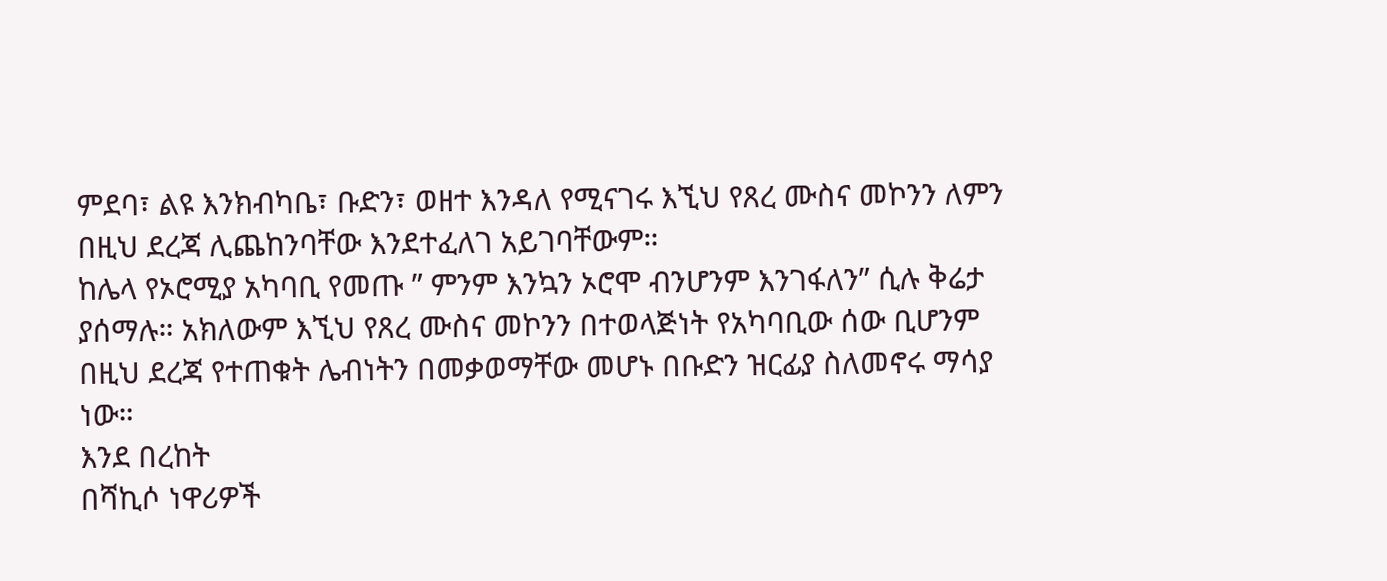ምደባ፣ ልዩ እንክብካቤ፣ ቡድን፣ ወዘተ እንዳለ የሚናገሩ እኚህ የጸረ ሙስና መኮንን ለምን በዚህ ደረጃ ሊጨከንባቸው እንደተፈለገ አይገባቸውም።
ከሌላ የኦሮሚያ አካባቢ የመጡ ” ምንም እንኳን ኦሮሞ ብንሆንም እንገፋለን” ሲሉ ቅሬታ ያሰማሉ። አክለውም እኚህ የጸረ ሙስና መኮንን በተወላጅነት የአካባቢው ሰው ቢሆንም በዚህ ደረጃ የተጠቁት ሌብነትን በመቃወማቸው መሆኑ በቡድን ዝርፊያ ስለመኖሩ ማሳያ ነው።
እንደ በረከት
በሻኪሶ ነዋሪዎች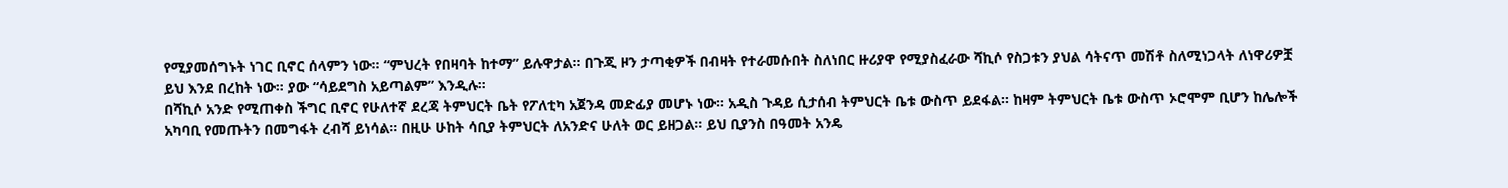የሚያመሰግኑት ነገር ቢኖር ሰላምን ነው። “ምህረት የበዛባት ከተማ” ይሉዋታል። በጉጂ ዞን ታጣቂዎች በብዛት የተራመሱበት ስለነበር ዙሪያዋ የሚያስፈራው ሻኪሶ የስጋቱን ያህል ሳትናጥ መሽቶ ስለሚነጋላት ለነዋሪዎቿ ይህ እንደ በረከት ነው። ያው “ሳይደግስ አይጣልም” እንዲሉ።
በሻኪሶ አንድ የሚጠቀስ ችግር ቢኖር የሁለተኛ ደረጃ ትምህርት ቤት የፖለቲካ አጀንዳ መድፊያ መሆኑ ነው። አዲስ ጉዳይ ሲታሰብ ትምህርት ቤቱ ውስጥ ይደፋል። ከዛም ትምህርት ቤቱ ውስጥ ኦሮሞም ቢሆን ከሌሎች አካባቢ የመጡትን በመግፋት ረብሻ ይነሳል። በዚሁ ሁከት ሳቢያ ትምህርት ለአንድና ሁለት ወር ይዘጋል። ይህ ቢያንስ በዓመት አንዴ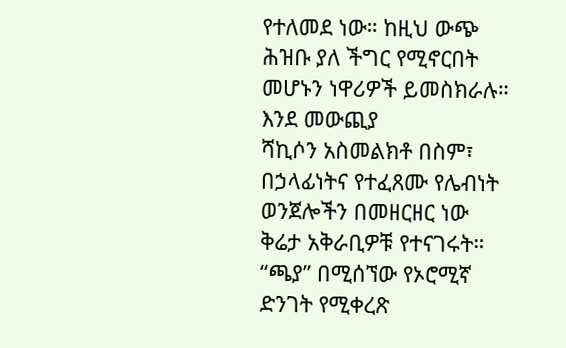የተለመደ ነው። ከዚህ ውጭ ሕዝቡ ያለ ችግር የሚኖርበት መሆኑን ነዋሪዎች ይመስክራሉ።
እንደ መውጪያ
ሻኪሶን አስመልክቶ በስም፣ በኃላፊነትና የተፈጸሙ የሌብነት ወንጀሎችን በመዘርዘር ነው ቅሬታ አቅራቢዎቹ የተናገሩት። “ጫያ” በሚሰኘው የኦሮሚኛ ድንገት የሚቀረጽ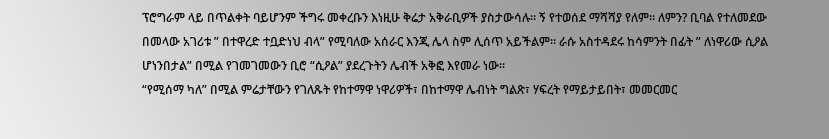ፕሮግራም ላይ በጥልቀት ባይሆንም ችግሩ መቀረቡን እነዚሁ ቅሬታ አቅራቢዎች ያስታውሳሉ። ኝ የተወሰደ ማሻሻያ የለም። ለምን? ቢባል የተለመደው በመላው አገሪቱ ” በተዋረድ ተቧድነህ ብላ” የሚባለው አሰራር እንጂ ሌላ ስም ሊሰጥ አይችልም። ራሱ አስተዳደሩ ከሳምንት በፊት ” ለነዋሪው ሲዖል ሆነንበታል” በሚል የገመገመውን ቢሮ “ሲዖል” ያደረጉትን ሌብች አቅፎ እየመራ ነው።
“የሚሰማ ካለ” በሚል ምሬታቸውን የገለጹት የከተማዋ ነዋሪዎች፣ በከተማዋ ሌብነት ግልጽ፣ ሃፍረት የማይታይበት፣ መመርመር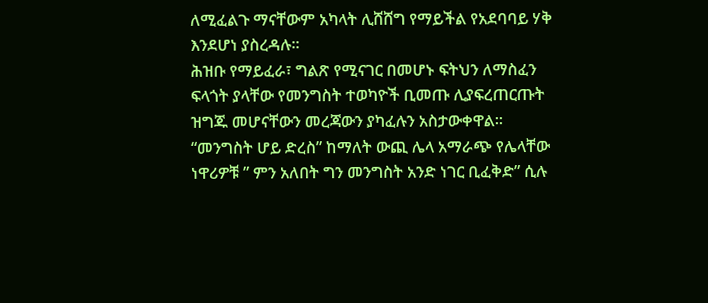ለሚፈልጉ ማናቸውም አካላት ሊሸሸግ የማይችል የአደባባይ ሃቅ እንደሆነ ያስረዳሉ።
ሕዝቡ የማይፈራ፣ ግልጽ የሚናገር በመሆኑ ፍትህን ለማስፈን ፍላጎት ያላቸው የመንግስት ተወካዮች ቢመጡ ሊያፍረጠርጡት ዝግጁ መሆናቸውን መረጃውን ያካፈሉን አስታውቀዋል። “መንግስት ሆይ ድረስ” ከማለት ውጪ ሌላ አማራጭ የሌላቸው ነዋሪዎቹ ” ምን አለበት ግን መንግስት አንድ ነገር ቢፈቅድ” ሲሉ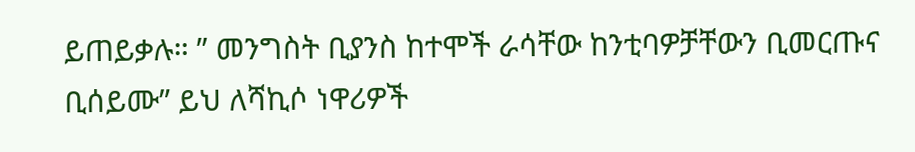ይጠይቃሉ። ” መንግስት ቢያንስ ከተሞች ራሳቸው ከንቲባዎቻቸውን ቢመርጡና ቢሰይሙ” ይህ ለሻኪሶ ነዋሪዎች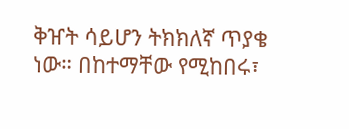ቅዠት ሳይሆን ትክክለኛ ጥያቄ ነው። በከተማቸው የሚከበሩ፣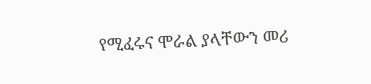የሚፈሩና ሞራል ያላቸውን መሪ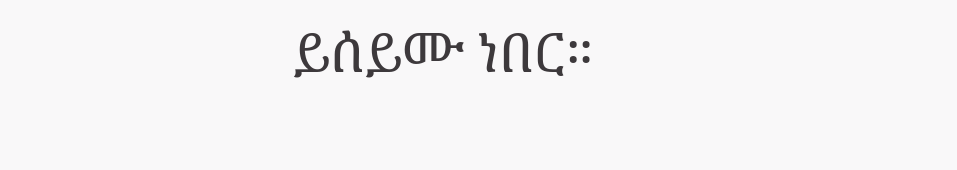ይሰይሙ ነበር።